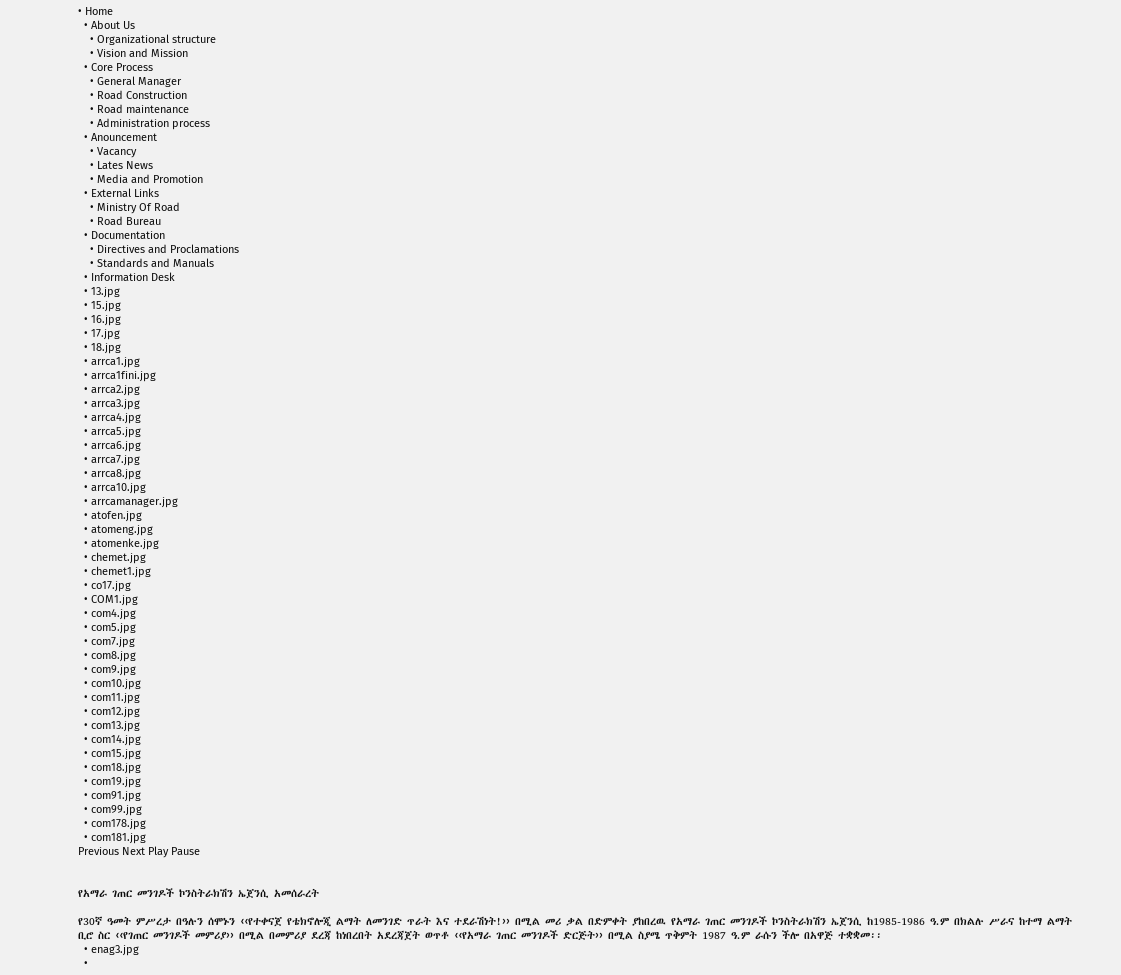• Home
  • About Us
    • Organizational structure
    • Vision and Mission
  • Core Process
    • General Manager
    • Road Construction
    • Road maintenance
    • Administration process
  • Anouncement
    • Vacancy
    • Lates News
    • Media and Promotion
  • External Links
    • Ministry Of Road
    • Road Bureau
  • Documentation
    • Directives and Proclamations
    • Standards and Manuals
  • Information Desk
  • 13.jpg
  • 15.jpg
  • 16.jpg
  • 17.jpg
  • 18.jpg
  • arrca1.jpg
  • arrca1fini.jpg
  • arrca2.jpg
  • arrca3.jpg
  • arrca4.jpg
  • arrca5.jpg
  • arrca6.jpg
  • arrca7.jpg
  • arrca8.jpg
  • arrca10.jpg
  • arrcamanager.jpg
  • atofen.jpg
  • atomeng.jpg
  • atomenke.jpg
  • chemet.jpg
  • chemet1.jpg
  • co17.jpg
  • COM1.jpg
  • com4.jpg
  • com5.jpg
  • com7.jpg
  • com8.jpg
  • com9.jpg
  • com10.jpg
  • com11.jpg
  • com12.jpg
  • com13.jpg
  • com14.jpg
  • com15.jpg
  • com18.jpg
  • com19.jpg
  • com91.jpg
  • com99.jpg
  • com178.jpg
  • com181.jpg
Previous Next Play Pause


የአማራ ገጠር መንገዶች ኮንስትራክሽን ኤጀንሲ አመሰራረት

የ30ኛ ዓመት ምሥረታ በዓሉን ሰሞኑን ‹‹የተቀናጀ የቴክኖሎጂ ልማት ለመንገድ ጥራት እና ተደራሽነት!›› በሚል መሪ ቃል በድምቀት ያከበረዉ የአማራ ገጠር መንገዶች ኮንስትራክሽን ኤጀንሲ ከ1985-1986 ዓ.ም በክልሉ ሥራና ከተማ ልማት ቢሮ ስር ‹‹የገጠር መንገዶች መምሪያ›› በሚል በመምሪያ ደረጃ ከነበረበት አደረጃጀት ወጥቶ ‹‹የአማራ ገጠር መንገዶች ድርጅት›› በሚል ስያሜ ጥቅምት 1987 ዓ.ም ራሱን ችሎ በአዋጅ ተቋቋመ፡፡
  • enag3.jpg
  •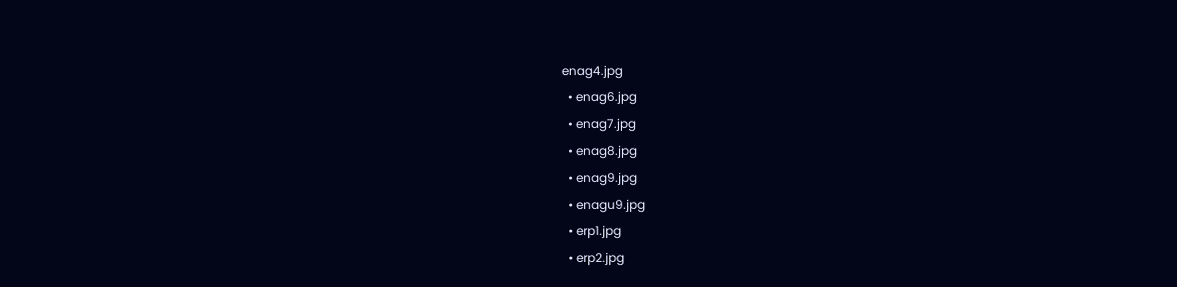enag4.jpg
  • enag6.jpg
  • enag7.jpg
  • enag8.jpg
  • enag9.jpg
  • enagu9.jpg
  • erp1.jpg
  • erp2.jpg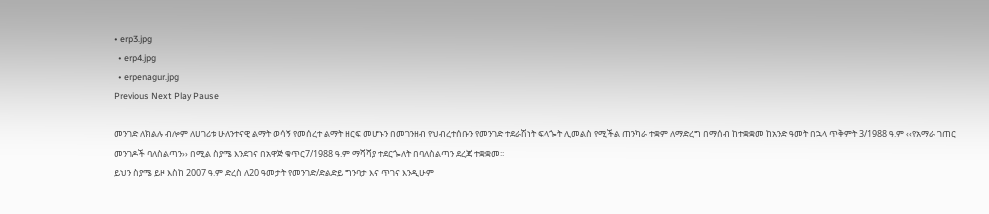• erp3.jpg
  • erp4.jpg
  • erpenagur.jpg
Previous Next Play Pause

መንገድ ለክልሉ ብሎም ለሀገሪቱ ሁለንተናዊ ልማት ወሳኝ የመሰረተ ልማት ዘርፍ መሆኑን በመገንዘብ የህብረተሰቡን የመንገድ ተደራሽነት ፍላጐት ሊመልስ የሚችል ጠንካራ ተቋም ለማድረግ በማሰብ ከተቋቋመ ከአንድ ዓመት በኋላ ጥቅምት 3/1988 ዓ.ም ‹‹የአማራ ገጠር መንገዶች ባለስልጣን›› በሚል ስያሜ እንደገና በአዋጅ ቁጥር7/1988 ዓ.ም ማሻሻያ ተደርጐለት በባለስልጣን ደረጃ ተቋቋመ፡፡
ይህን ስያሜ ይዞ እስከ 2007 ዓ.ም ድረስ ለ20 ዓመታት የመንገድ/ድልድይ ግንባታ እና ጥገና እንዲሁም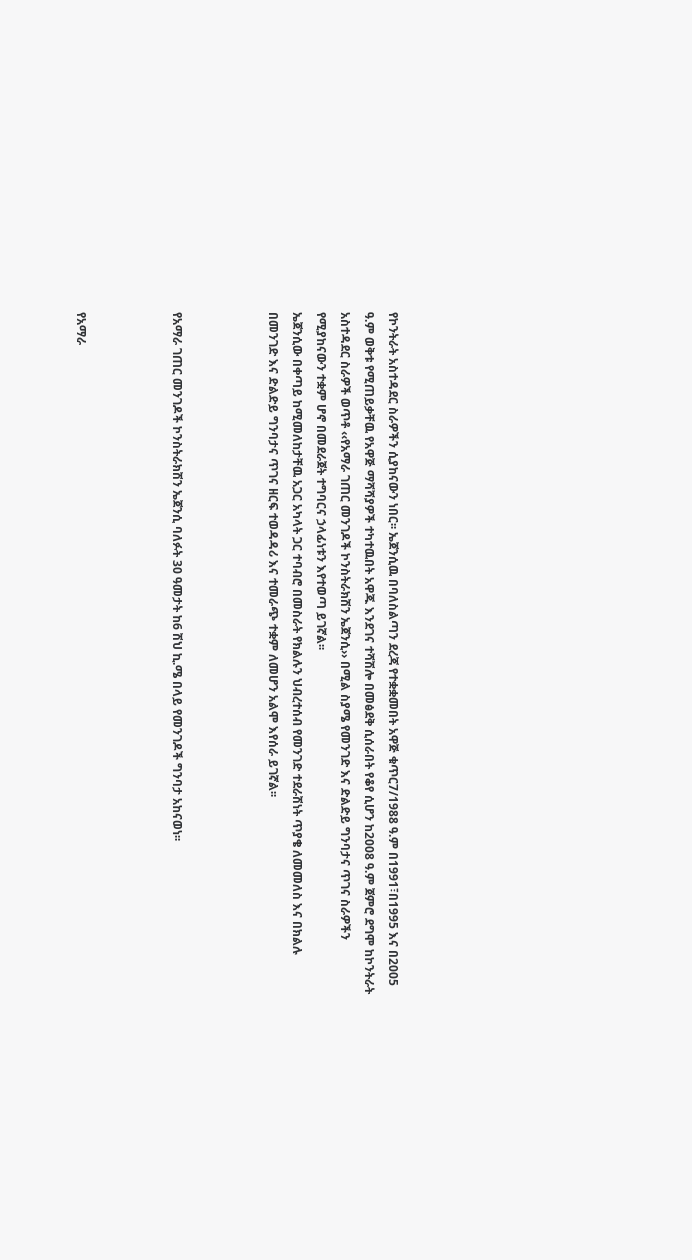የኮንትራት አስተዳደር ስራዎችን ሲያከናውን ነበር፡፡ ኤጀንሲዉ በባለስልጣን ደረጃ የተቋቋመበት አዋጅ ቁጥር7/1988 ዓ.ም በ1991፣በ1995 እና በ2005 ዓ.ም ወቅቱ የሚጠይቃቸዉ የአዋጅ ማሻሻያዎች ተካተዉበት አዋጁ እንደገና ተሻሽሎ በመፅደቅ ሲሰራበት የቆየ ሲሆን ከ2008 ዓ.ም ጀምሮ ደግሞ ከኮንትራት አስተዳደር ስራዎች ወጥቶ ‹‹የአማራ ገጠር መንገዶች ኮንስትራክሽን ኤጀንሲ›› በሚል ስያሜ የመንገድ እና ድልድይ ግንባታና ጥገና ስራዎችን የሚያከናውን ተቋም ሆኖ በመደራጀት ተግባርና ኃላፊነቱን እየተወጣ ይገኛል፡፡
ኤጀንሲው በቀጣይ ከሚመለከታቸዉ አጋር አካላት ጋር ተባብሮ በመስራት የክልሉን ህብረተሰብ የመንገድ ተደራሽነት ጥያቄ ለመመለስ እና በክልሉ በመንገድ እና ድልድይ ግንባታና ጥገና ዘርፍ ተወዳዳሪ እና ተመራጭ ተቋም ለመሆን አልሞ እየሰራ ይገኛል፡፡



የአማራ ገጠር መንገዶች ኮንስትራክሽን ኤጀንሲ ባለፉት 30 ዓመታት ከ6 ሽህ ኪ.ሜ በላይ የመንገዶች ግንባታ አከናወነ፡፡



የአማራ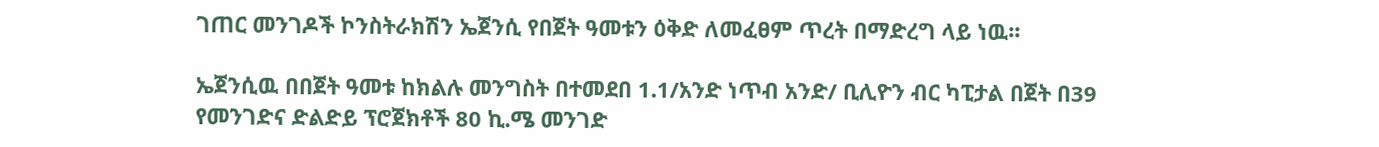ገጠር መንገዶች ኮንስትራክሽን ኤጀንሲ የበጀት ዓመቱን ዕቅድ ለመፈፀም ጥረት በማድረግ ላይ ነዉ፡፡

ኤጀንሲዉ በበጀት ዓመቱ ከክልሉ መንግስት በተመደበ 1.1/አንድ ነጥብ አንድ/ ቢሊዮን ብር ካፒታል በጀት በ39 የመንገድና ድልድይ ፕሮጀክቶች 80 ኪ.ሜ መንገድ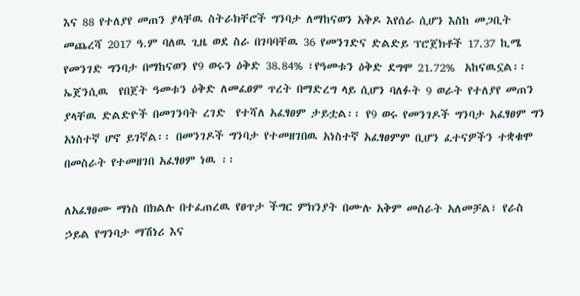እና 88 የተለያየ መጠን ያላቸዉ ስትራክቸሮች ግንባታ ለማከናወን አቅዶ እየሰራ ሲሆን እስከ መጋቢት መጨረሻ 2017 ዓ.ም ባለዉ ጊዜ ወደ ስራ በገባባቸዉ 36 የመንገድና ድልድይ ፕሮጀክቶች 17.37 ኪሜ የመንገድ ግንባታ በማከናወን የ9 ወሩን ዕቅድ 38.84% ፣የዓመቱን ዕቅድ ደግሞ 21.72%  አከናዉኗል፡፡ ኤጀንሲዉ  የበጀት ዓመቱን ዕቅድ ለመፈፀም ጥረት በማድረግ ላይ ሲሆን ባለፉት 9 ወራት የተለያየ መጠን ያላቸዉ ድልድዮች በመገንባት ረገድ  የተሻለ አፈፃፀም ታይቷል፡፡ የ9 ወሩ የመንገዶች ግንባታ አፈፃፀም ግን አነስተኛ ሆኖ ይገኛል፡፡ በመንገዶች ግንባታ የተመዘገበዉ አነስተኛ አፈፃፀምም ቢሆን ፈተናዎችን ተቋቁሞ በመስራት የተመዘገበ አፈፃፀም ነዉ ፡፡

ለአፈፃፀሙ ማነስ በክልሉ በተፈጠረዉ የፀጥታ ችግር ምክንያት በሙሉ አቅም መስራት አለመቻል፣ የራስ ኃይል የግንባታ ማሽነሪ እና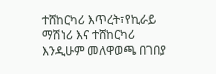ተሸከርካሪ እጥረት፣የኪራይ ማሽነሪ እና ተሸከርካሪ እንዲሁም መለዋወጫ በገበያ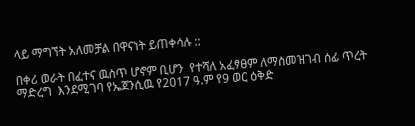ላይ ማግኘት አለመቻል በዋናነት ይጠቀሳሉ ::

በቀሪ ወራት በፈተና ዉስጥ ሆኖም ቢሆን  የተሻለ አፈፃፀም ለማስመዝገብ ሰፊ ጥረት ማድረግ  እንደሚገባ የኤጀንሲዉ የ2017 ዓ.ም የ9 ወር ዕቅድ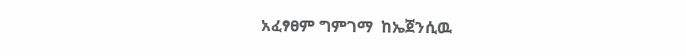አፈፃፀም ግምገማ  ከኤጀንሲዉ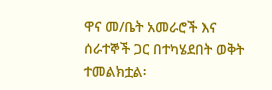ዋና መ/ቤት አመራሮች እና ሰራተኞች ጋር በተካሄደበት ወቅት ተመልክቷል፡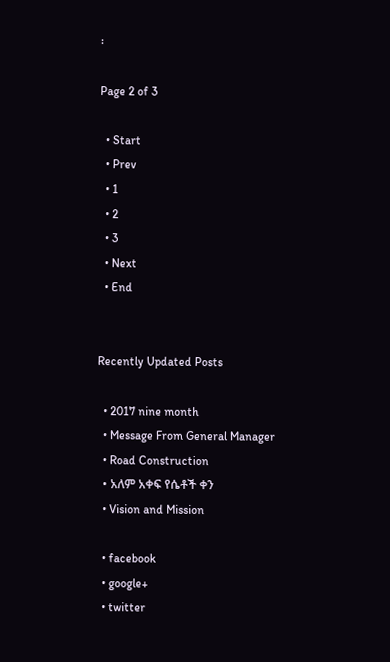፡

Page 2 of 3

  • Start
  • Prev
  • 1
  • 2
  • 3
  • Next
  • End


Recently Updated Posts

  • 2017 nine month
  • Message From General Manager
  • Road Construction
  • አለም አቀፍ የሴቶች ቀን
  • Vision and Mission

  • facebook
  • google+
  • twitter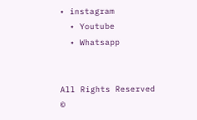• instagram
  • Youtube
  • Whatsapp


All Rights Reserved ©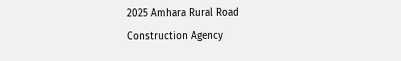2025 Amhara Rural Road Construction Agency